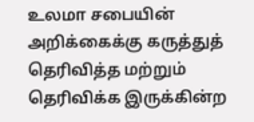உலமா சபையின் அறிக்கைக்கு கருத்துத் தெரிவித்த மற்றும்
தெரிவிக்க இருக்கின்ற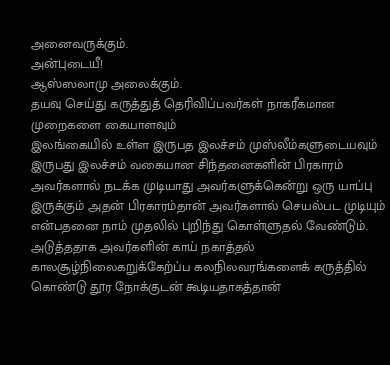அனைவருக்கும்.
அன்புடையீ!
ஆஸ்ஸலாமு அலைக்கும்.
தயவு செய்து கருத்துத் தெரிவிப்பவர்கள் நாகரீகமான முறைகளை கையாளவும்
இலங்கையில் உள்ள இருபத இலச்சம் முஸ்லீம்களுடையவும் இருபது இலச்சம் வகையான சிந்தனைகளின் பிரகாரம் அவர்களால் நடக்க முடியாது அவர்களுக்கென்று ஒரு யாப்பு இருக்கும் அதன் பிரகாரம்தான் அவர்களால் செயல்பட முடியும் என்பதனை நாம் முதலில் புறிந்து கொள்ளுதல் வேண்டும்.
அடுத்ததாக அவர்களின் காய் நகாத்தல் காலசூழ்நிலைகறுக்கேற்ப்ப கலநிலவரங்களைக் கருத்தில் கொண்டு தூர நோக்குடன் கூடியதாகத்தான்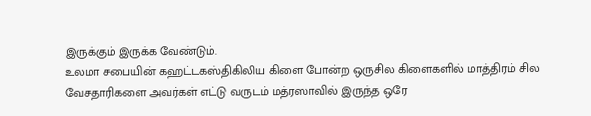இருக்கும் இருக்க வேண்டும்.
உலமா சபையின் கஹட்டகஸ்திகிலிய கிளை போன்ற ஒருசில கிளைகளில் மாத்திரம் சில வேசதாரிகளை அவர்கள் எட்டு வருடம் மத்ரஸாவில் இருந்த ஒரே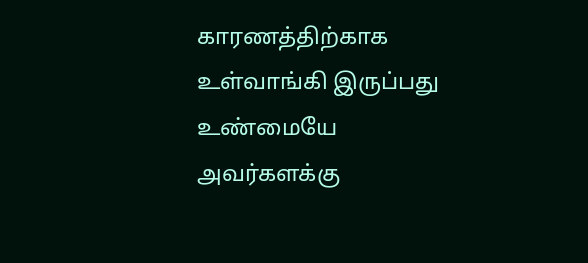காரணத்திற்காக உள்வாங்கி இருப்பது உண்மையே அவர்களக்கு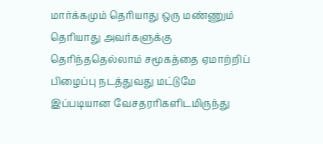மார்க்கமும் தெரியாது ஒரு மண்ணும் தெரியாது அவர்களுக்கு தெரிந்ததெல்லாம் சமூகத்தை ஏமாற்றிப் பிழைப்பு நடத்துவது மட்டுமே
இப்படியான வேசதரரிகளிடமிருந்து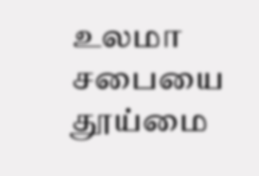உலமா சபையை தூய்மை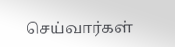செய்வார்கள்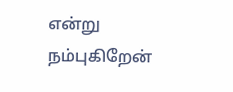என்று நம்புகிறேன்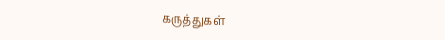கருத்துகள்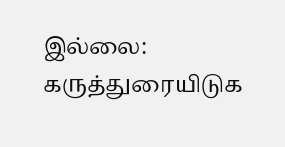இல்லை:
கருத்துரையிடுக